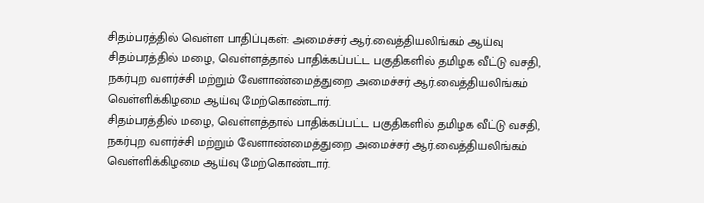சிதம்பரத்தில் வெள்ள பாதிப்புகள்: அமைச்சர் ஆர்.வைத்தியலிங்கம் ஆய்வு
சிதம்பரத்தில் மழை, வெள்ளத்தால் பாதிக்கப்பட்ட பகுதிகளில் தமிழக வீட்டு வசதி, நகர்புற வளர்ச்சி மற்றும் வேளாண்மைத்துறை அமைச்சர் ஆர்.வைத்தியலிங்கம் வெள்ளிக்கிழமை ஆய்வு மேற்கொண்டார்.
சிதம்பரத்தில் மழை, வெள்ளத்தால் பாதிக்கப்பட்ட பகுதிகளில் தமிழக வீட்டு வசதி, நகர்புற வளர்ச்சி மற்றும் வேளாண்மைத்துறை அமைச்சர் ஆர்.வைத்தியலிங்கம் வெள்ளிக்கிழமை ஆய்வு மேற்கொண்டார்.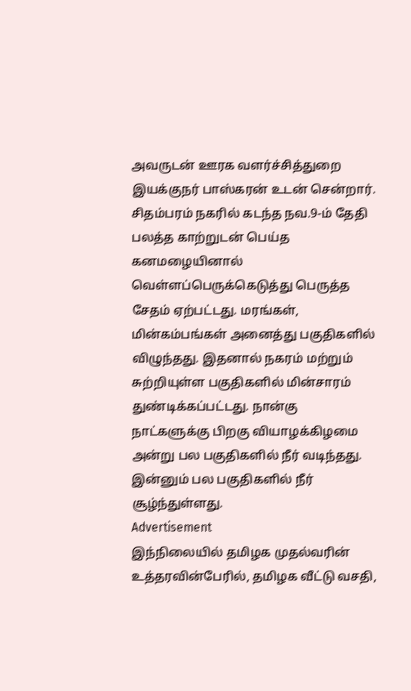அவருடன் ஊரக வளர்ச்சித்துறை இயக்குநர் பாஸ்கரன் உடன் சென்றார்.
சிதம்பரம் நகரில் கடந்த நவ.9-ம் தேதி பலத்த காற்றுடன் பெய்த கனமழையினால் வெள்ளப்பெருக்கெடுத்து பெருத்த சேதம் ஏற்பட்டது. மரங்கள், மின்கம்பங்கள் அனைத்து பகுதிகளில் விழுந்தது. இதனால் நகரம் மற்றும் சுற்றியுள்ள பகுதிகளில் மின்சாரம் துண்டிக்கப்பட்டது. நான்கு நாட்களுக்கு பிறகு வியாழக்கிழமை அன்று பல பகுதிகளில் நீர் வடிந்தது. இன்னும் பல பகுதிகளில் நீர் சூழ்ந்துள்ளது.
Advertisement
இந்நிலையில் தமிழக முதல்வரின் உத்தரவின்பேரில், தமிழக வீட்டு வசதி,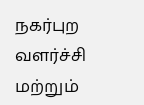நகர்புற வளர்ச்சி மற்றும்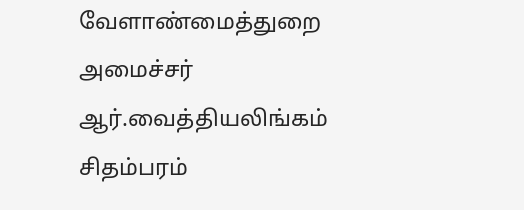வேளாண்மைத்துறை அமைச்சர் ஆர்.வைத்தியலிங்கம் சிதம்பரம்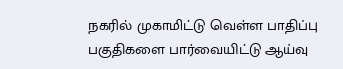நகரில் முகாமிட்டு வெள்ள பாதிப்பு பகுதிகளை பார்வையிட்டு ஆய்வு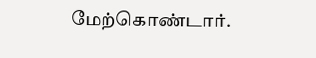மேற்கொண்டார்.